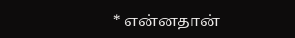* என்னதான்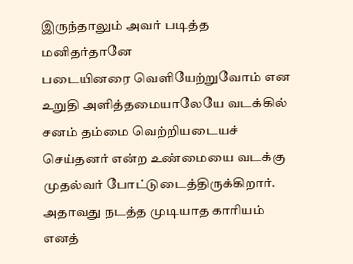இருந்தாலும் அவர் படித்த மனிதர்தானே
படையினரை வெளியேற்றுவோம் என உறுதி அளித்தமையாலேயே வடக்கில் சனம் தம்மை வெற்றியடையச் செய்தனர் என்ற உண்மையை வடக்கு முதல்வர் போட்டுடைத்திருக்கிறார். அதாவது நடத்த முடியாத காரியம் எனத்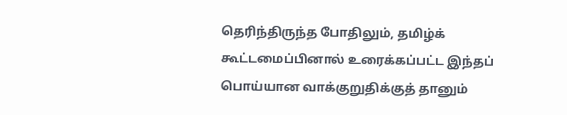தெரிந்திருந்த போதிலும், தமிழ்க் கூட்டமைப்பினால் உரைக்கப்பட்ட இந்தப் பொய்யான வாக்குறுதிக்குத் தானும்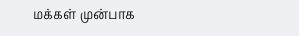மக்கள் முன்பாக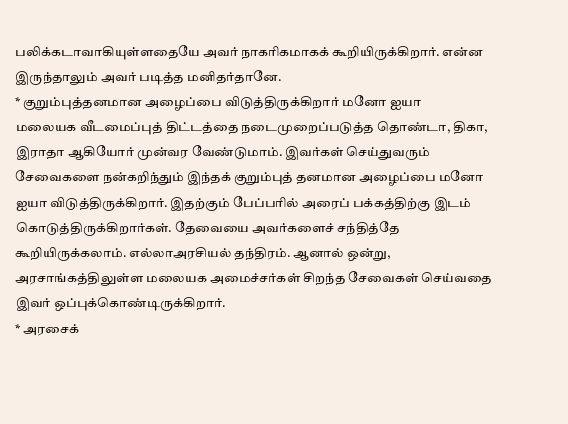பலிக்கடாவாகியுள்ளதையே அவர் நாகரிகமாகக் கூறியிருக்கிறார். என்ன இருந்தாலும் அவர் படித்த மனிதர்தானே.
* குறும்புத்தனமான அழைப்பை விடுத்திருக்கிறார் மனோ ஐயா
மலையக வீடமைப்புத் திட்டத்தை நடைமுறைப்படுத்த தொண்டா, திகா, இராதா ஆகியோர் முன்வர வேண்டுமாம். இவர்கள் செய்துவரும் சேவைகளை நன்கறிந்தும் இந்தக் குறும்புத் தனமான அழைப்பை மனோ ஐயா விடுத்திருக்கிறார். இதற்கும் பேப்பரில் அரைப் பக்கத்திற்கு இடம் கொடுத்திருக்கிறார்கள். தேவையை அவர்களைச் சந்தித்தே கூறியிருக்கலாம். எல்லாஅரசியல் தந்திரம். ஆனால் ஒன்று, அரசாங்கத்திலுள்ள மலையக அமைச்சர்கள் சிறந்த சேவைகள் செய்வதை இவர் ஒப்புக்கொண்டிருக்கிறார்.
* அரசைக்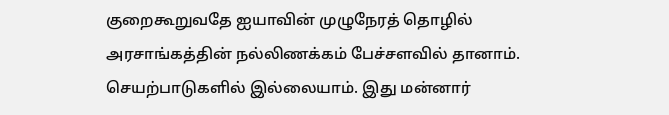குறைகூறுவதே ஐயாவின் முழுநேரத் தொழில்
அரசாங்கத்தின் நல்லிணக்கம் பேச்சளவில் தானாம். செயற்பாடுகளில் இல்லையாம். இது மன்னார்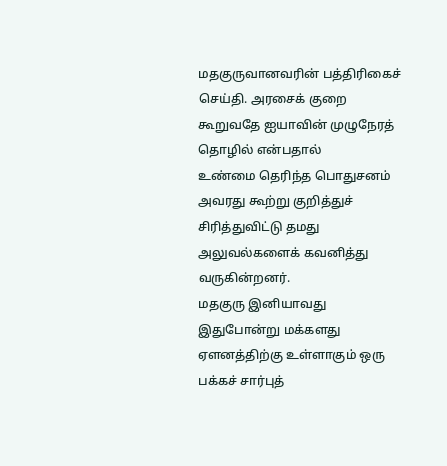மதகுருவானவரின் பத்திரிகைச் செய்தி. அரசைக் குறை கூறுவதே ஐயாவின் முழுநேரத் தொழில் என்பதால்
உண்மை தெரிந்த பொதுசனம் அவரது கூற்று குறித்துச் சிரித்துவிட்டு தமது அலுவல்களைக் கவனித்து வருகின்றனர்.
மதகுரு இனியாவது இதுபோன்று மக்களது ஏளனத்திற்கு உள்ளாகும் ஒரு பக்கச் சார்புத்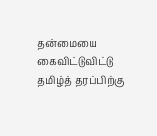தன்மையை கைவிட்டுவிட்டு தமிழ்த் தரப்பிற்கு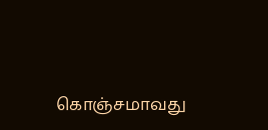கொஞ்சமாவது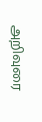அறிவுரை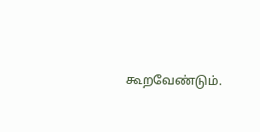கூறவேண்டும்.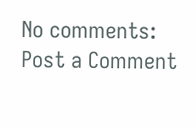No comments:
Post a Comment